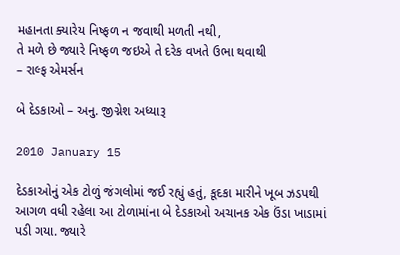મહાનતા ક્યારેય નિષ્ફળ ન જવાથી મળતી નથી,
તે મળે છે જ્યારે નિષ્ફળ જઇએ તે દરેક વખતે ઉભા થવાથી
– રાલ્ફ એમર્સન

બે દેડકાઓ – અનુ. જીગ્નેશ અધ્યારૂ

2010 January 15

દેડકાઓનું એક ટોળું જંગલોમાં જઈ રહ્યું હતું, કૂદકા મારીને ખૂબ ઝડપથી આગળ વધી રહેલા આ ટોળામાંના બે દેડકાઓ અચાનક એક ઉંડા ખાડામાં પડી ગયા. જ્યારે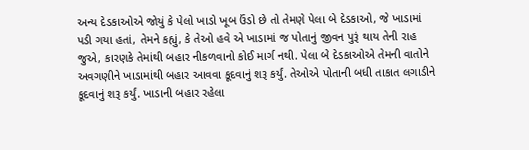અન્ય દેડકાઓએ જોયું કે પેલો ખાડો ખૂબ ઉંડો છે તો તેમણે પેલા બે દેડકાઓ, જે ખાડામાં પડી ગયા હતાં, તેમને કહ્યું, કે તેઓ હવે એ ખાડામાં જ પોતાનું જીવન પુરૂં થાય તેની રાહ જુએ, કારણકે તેમાંથી બહાર નીકળવાનો કોઈ માર્ગ નથી. પેલા બે દેડકાઓએ તેમની વાતોને અવગણીને ખાડામાંથી બહાર આવવા કૂદવાનું શરૂ કર્યું. તેઓએ પોતાની બધી તાકાત લગાડીને કૂદવાનું શરૂ કર્યું. ખાડાની બહાર રહેલા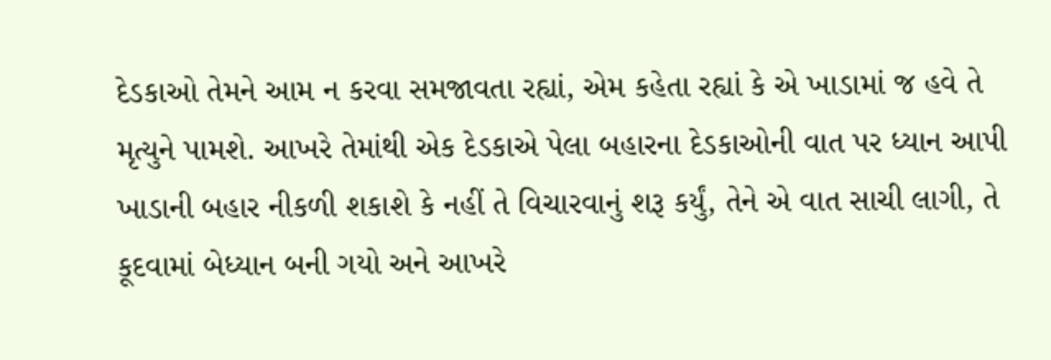દેડકાઓ તેમને આમ ન કરવા સમજાવતા રહ્યાં, એમ કહેતા રહ્યાં કે એ ખાડામાં જ હવે તે મૃત્યુને પામશે. આખરે તેમાંથી એક દેડકાએ પેલા બહારના દેડકાઓની વાત પર ધ્યાન આપી ખાડાની બહાર નીકળી શકાશે કે નહીં તે વિચારવાનું શરૂ કર્યું, તેને એ વાત સાચી લાગી, તે કૂદવામાં બેધ્યાન બની ગયો અને આખરે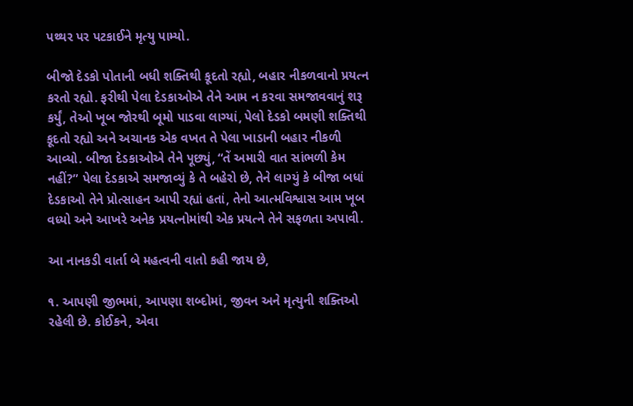પથ્થર પર પટકાઈને મૃત્યુ પામ્યો.

બીજો દેડકો પોતાની બધી શક્તિથી કૂદતો રહ્યો, બહાર નીકળવાનો પ્રયત્ન કરતો રહ્યો. ફરીથી પેલા દેડકાઓએ તેને આમ ન કરવા સમજાવવાનું શરૂ કર્યું, તેઓ ખૂબ જોરથી બૂમો પાડવા લાગ્યાં, પેલો દેડકો બમણી શક્તિથી કૂદતો રહ્યો અને અચાનક એક વખત તે પેલા ખાડાની બહાર નીકળી આવ્યો. બીજા દેડકાઓએ તેને પૂછ્યું, “તેં અમારી વાત સાંભળી કેમ નહીં?” પેલા દેડકાએ સમજાવ્યું કે તે બહેરો છે, તેને લાગ્યું કે બીજા બધાં દેડકાઓ તેને પ્રોત્સાહન આપી રહ્યાં હતાં, તેનો આત્મવિશ્વાસ આમ ખૂબ વધ્યો અને આખરે અનેક પ્રયત્નોમાંથી એક પ્રયત્ને તેને સફળતા અપાવી.

આ નાનકડી વાર્તા બે મહત્વની વાતો કહી જાય છે,

૧. આપણી જીભમાં, આપણા શબ્દોમાં, જીવન અને મૃત્યુની શક્તિઓ રહેલી છે. કોઈકને, એવા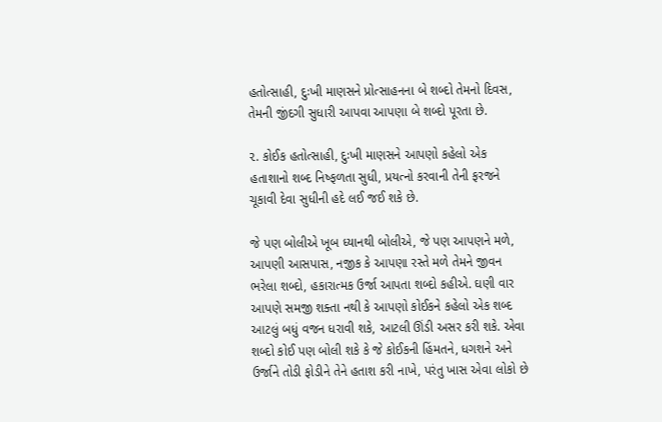હતોત્સાહી, દુઃખી માણસને પ્રોત્સાહનના બે શબ્દો તેમનો દિવસ, તેમની જીંદગી સુધારી આપવા આપણા બે શબ્દો પૂરતા છે.

૨. કોઈક હતોત્સાહી, દુઃખી માણસને આપણો કહેલો એક હતાશાનો શબ્દ નિષ્ફળતા સુધી, પ્રયત્નો કરવાની તેની ફરજને ચૂકાવી દેવા સુધીની હદે લઈ જઈ શકે છે.

જે પણ બોલીએ ખૂબ ધ્યાનથી બોલીએ, જે પણ આપણને મળે, આપણી આસપાસ, નજીક કે આપણા રસ્તે મળે તેમને જીવન ભરેલા શબ્દો, હકારાત્મક ઉર્જા આપતા શબ્દો કહીએ. ઘણી વાર આપણે સમજી શક્તા નથી કે આપણો કોઈકને કહેલો એક શબ્દ આટલું બધું વજન ધરાવી શકે, આટલી ઊંડી અસર કરી શકે. એવા શબ્દો કોઈ પણ બોલી શકે કે જે કોઈકની હિંમતને, ધગશને અને ઉર્જાને તોડી ફોડીને તેને હતાશ કરી નાખે, પરંતુ ખાસ એવા લોકો છે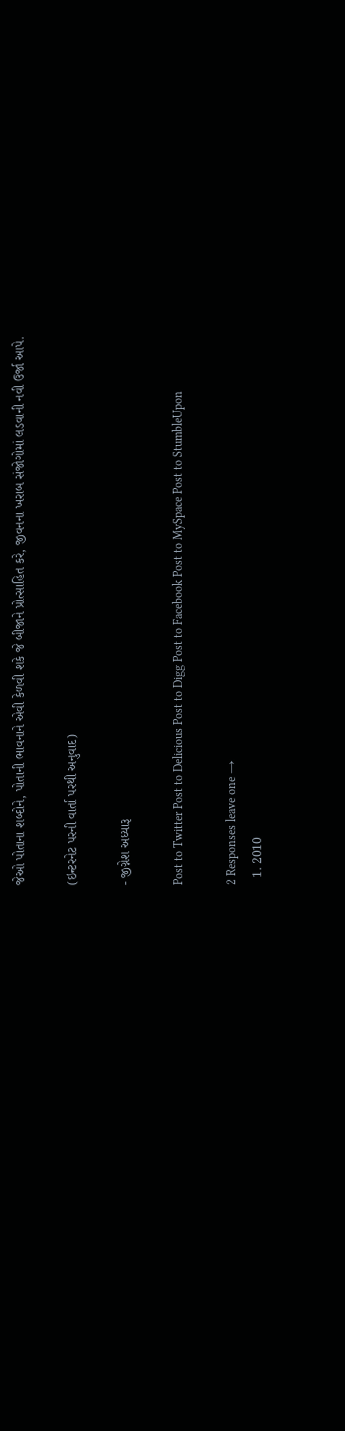જેઓ પોતાના શબ્દોને, પોતાની ભાવનાને એવી કેળવી શકે જે બીજાને પ્રોત્સાહિત કરે, જીવનના ખરાબ સંજોગોમાં લડવાની નવી ઉર્જા આપે.

(ઇન્ટરનેટ પરની વાર્તા પરથી અનુવાદ)

- જીગ્નેશ અધ્યારૂ

Post to Twitter Post to Delicious Post to Digg Post to Facebook Post to MySpace Post to StumbleUpon

2 Responses leave one →
  1. 2010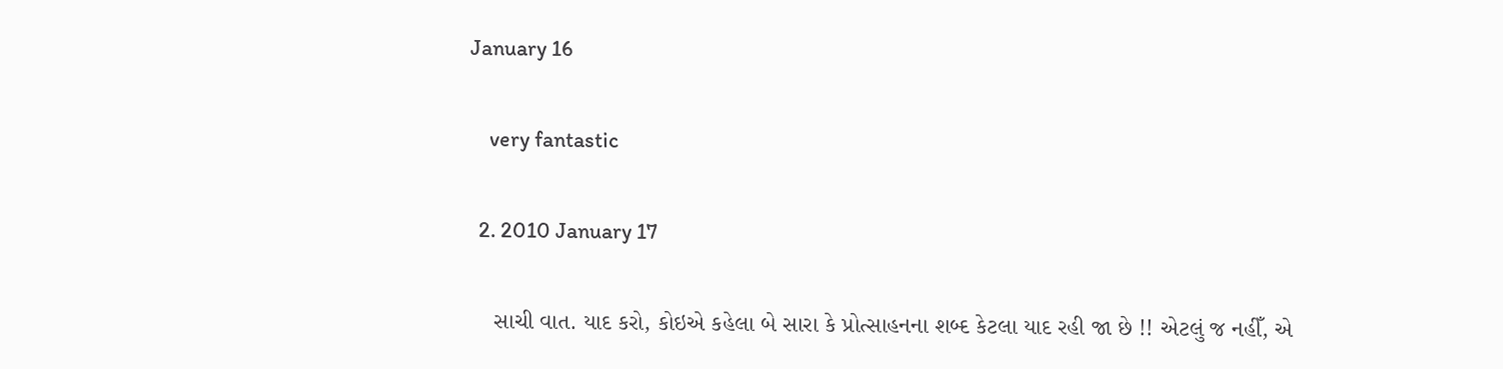January 16

    very fantastic

  2. 2010 January 17

    સાચી વાત. યાદ કરો, કોઇએ કહેલા બે સારા કે પ્રોત્સાહનના શબ્દ કેટલા યાદ રહી જા છે !! એટલું જ નહીઁ, એ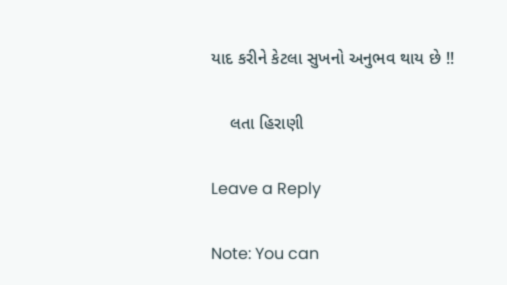યાદ કરીને કેટલા સુખનો અનુભવ થાય છે !!

    લતા હિરાણી

Leave a Reply

Note: You can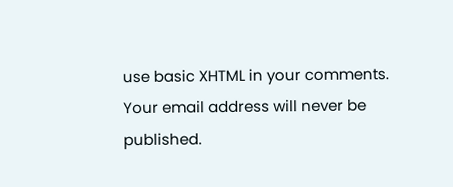use basic XHTML in your comments. Your email address will never be published.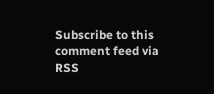Subscribe to this comment feed via RSS